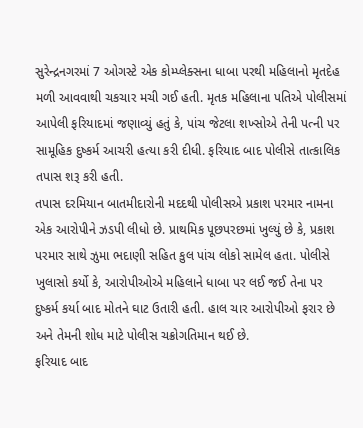સુરેન્દ્રનગરમાં 7 ઓગસ્ટે એક કોમ્પ્લેક્સના ધાબા પરથી મહિલાનો મૃતદેહ મળી આવવાથી ચકચાર મચી ગઈ હતી. મૃતક મહિલાના પતિએ પોલીસમાં આપેલી ફરિયાદમાં જણાવ્યું હતું કે, પાંચ જેટલા શખ્સોએ તેની પત્ની પર સામૂહિક દુષ્કર્મ આચરી હત્યા કરી દીધી. ફરિયાદ બાદ પોલીસે તાત્કાલિક તપાસ શરૂ કરી હતી.
તપાસ દરમિયાન બાતમીદારોની મદદથી પોલીસએ પ્રકાશ પરમાર નામના એક આરોપીને ઝડપી લીધો છે. પ્રાથમિક પૂછપરછમાં ખુલ્યું છે કે, પ્રકાશ પરમાર સાથે ઝુમા ભદાણી સહિત કુલ પાંચ લોકો સામેલ હતા. પોલીસે ખુલાસો કર્યો કે, આરોપીઓએ મહિલાને ધાબા પર લઈ જઈ તેના પર દુષ્કર્મ કર્યા બાદ મોતને ઘાટ ઉતારી હતી. હાલ ચાર આરોપીઓ ફરાર છે અને તેમની શોધ માટે પોલીસ ચક્રોગતિમાન થઈ છે.
ફરિયાદ બાદ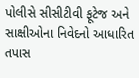પોલીસે સીસીટીવી ફૂટેજ અને સાક્ષીઓના નિવેદનો આધારિત તપાસ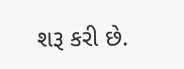શરૂ કરી છે.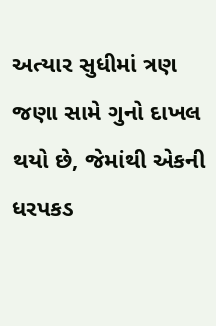અત્યાર સુધીમાં ત્રણ જણા સામે ગુનો દાખલ થયો છે, જેમાંથી એકની ધરપકડ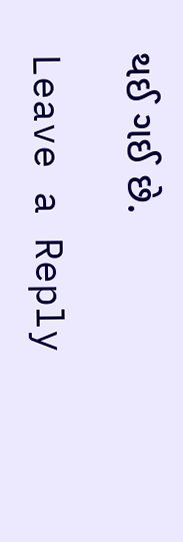થઈ ગઈ છે.

Leave a Reply